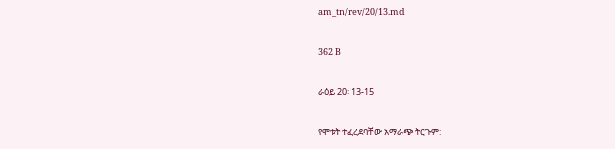am_tn/rev/20/13.md

362 B

ራዕይ 20፡ 13-15

የሞቱት ተፈረደባቸው አማራጭ ትርጉም: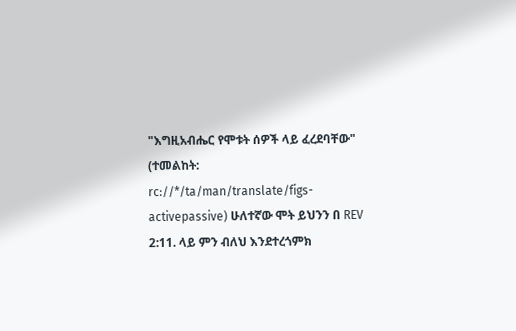"እግዚአብሔር የሞቱት ሰዎች ላይ ፈረደባቸው" (ተመልከት: rc://*/ta/man/translate/figs-activepassive) ሁለተኛው ሞት ይህንን በ REV 2:11. ላይ ምን ብለህ እንደተረጎምክ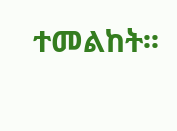ተመልከት፡፡